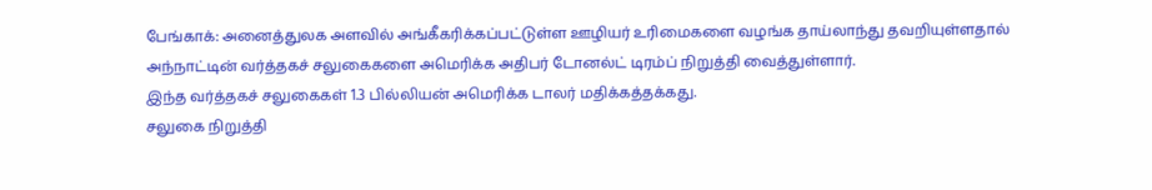பேங்காக்: அனைத்துலக அளவில் அங்கீகரிக்கப்பட்டுள்ள ஊழியர் உரிமைகளை வழங்க தாய்லாந்து தவறியுள்ளதால் அந்நாட்டின் வர்த்தகச் சலுகைகளை அமெரிக்க அதிபர் டோனல்ட் டிரம்ப் நிறுத்தி வைத்துள்ளார்.
இந்த வர்த்தகச் சலுகைகள் 1.3 பில்லியன் அமெரிக்க டாலர் மதிக்கத்தக்கது.
சலுகை நிறுத்தி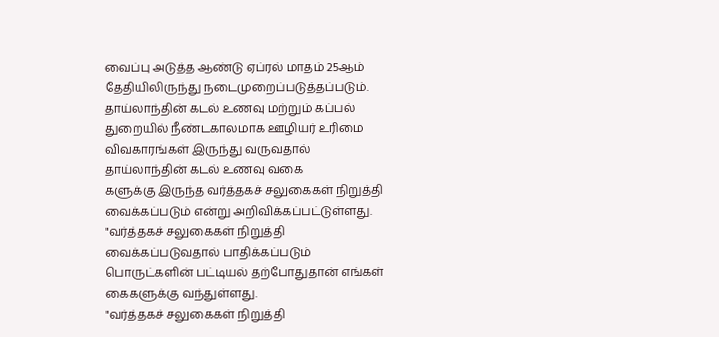வைப்பு அடுத்த ஆண்டு ஏப்ரல் மாதம் 25ஆம் தேதியிலிருந்து நடைமுறைப்படுத்தப்படும். தாய்லாந்தின் கடல் உணவு மற்றும் கப்பல் துறையில் நீண்டகாலமாக ஊழியர் உரிமை விவகாரங்கள் இருந்து வருவதால் தாய்லாந்தின் கடல் உணவு வகை
களுக்கு இருந்த வர்த்தகச் சலுகைகள் நிறுத்தி வைக்கப்படும் என்று அறிவிக்கப்பட்டுள்ளது.
"வர்த்தகச் சலுகைகள் நிறுத்தி வைக்கப்படுவதால் பாதிக்கப்படும் பொருட்களின் பட்டியல் தற்போதுதான் எங்கள் கைகளுக்கு வந்துள்ளது.
"வர்த்தகச் சலுகைகள் நிறுத்தி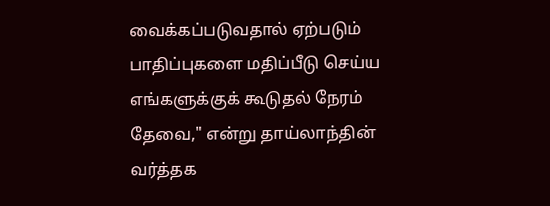வைக்கப்படுவதால் ஏற்படும் பாதிப்புகளை மதிப்பீடு செய்ய எங்களுக்குக் கூடுதல் நேரம் தேவை," என்று தாய்லாந்தின் வர்த்தக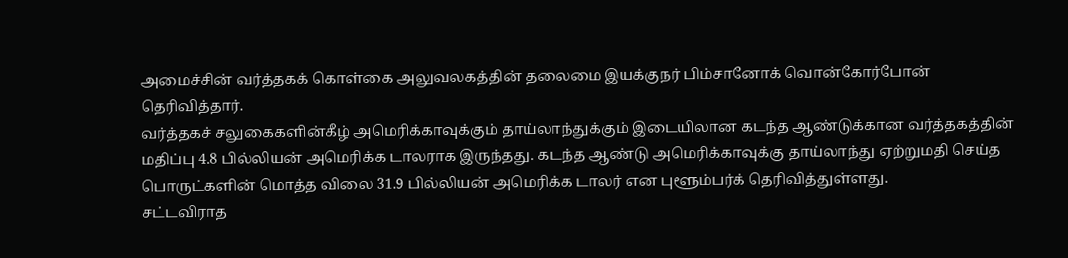அமைச்சின் வர்த்தகக் கொள்கை அலுவலகத்தின் தலைமை இயக்குநர் பிம்சானோக் வொன்கோர்போன் தெரிவித்தார்.
வர்த்தகச் சலுகைகளின்கீழ் அமெரிக்காவுக்கும் தாய்லாந்துக்கும் இடையிலான கடந்த ஆண்டுக்கான வர்த்தகத்தின் மதிப்பு 4.8 பில்லியன் அமெரிக்க டாலராக இருந்தது. கடந்த ஆண்டு அமெரிக்காவுக்கு தாய்லாந்து ஏற்றுமதி செய்த பொருட்களின் மொத்த விலை 31.9 பில்லியன் அமெரிக்க டாலர் என புளூம்பர்க் தெரிவித்துள்ளது.
சட்டவிராத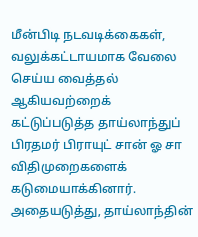மீன்பிடி நடவடிக்கைகள், வலுக்கட்டாயமாக வேலை செய்ய வைத்தல் ஆகியவற்றைக் கட்டுப்படுத்த தாய்லாந்துப் பிரதமர் பிராயுட் சான் ஓ சா விதிமுறைகளைக் கடுமையாக்கினார்.
அதையடுத்து, தாய்லாந்தின்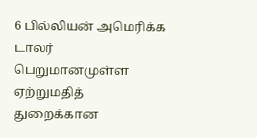6 பில்லியன் அமெரிக்க டாலர் பெறுமானமுள்ள ஏற்றுமதித் துறைக்கான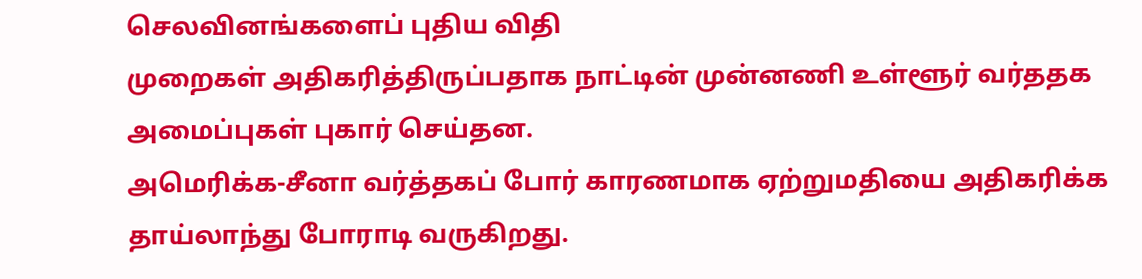செலவினங்களைப் புதிய விதி
முறைகள் அதிகரித்திருப்பதாக நாட்டின் முன்னணி உள்ளூர் வர்ததக அமைப்புகள் புகார் செய்தன.
அமெரிக்க-சீனா வர்த்தகப் போர் காரணமாக ஏற்றுமதியை அதிகரிக்க தாய்லாந்து போராடி வருகிறது.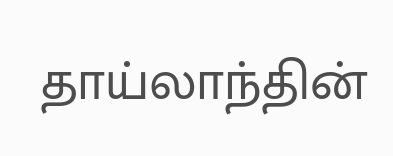தாய்லாந்தின்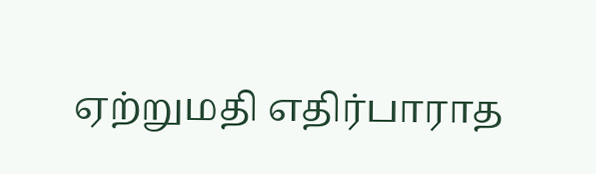ஏற்றுமதி எதிர்பாராத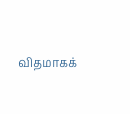விதமாகக்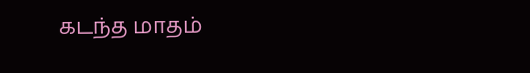கடந்த மாதம்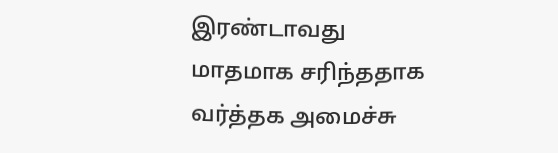இரண்டாவது மாதமாக சரிந்ததாக வர்த்தக அமைச்சு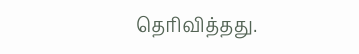தெரிவித்தது.